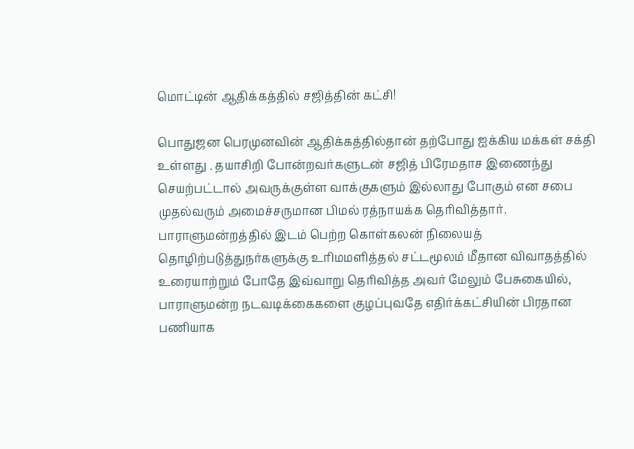மொட்டின் ஆதிக்கத்தில் சஜித்தின் கட்சி!

பொதுஜன பெரமுனவின் ஆதிக்கத்தில்தான் தற்போது ஐக்கிய மக்கள் சக்தி உள்ளது . தயாசிறி போன்றவர்களுடன் சஜித் பிரேமதாச இணைந்து செயற்பட்டால் அவருக்குள்ள வாக்குகளும் இல்லாது போகும் என சபை முதல்வரும் அமைச்சருமான பிமல் ரத்நாயக்க தெரிவித்தார்.
பாராளுமன்றத்தில் இடம் பெற்ற கொள்கலன் நிலையத் தொழிற்படுத்துநர்களுக்கு உரிமமளித்தல் சட்டமூலம் மீதான விவாதத்தில் உரையாற்றும் போதே இவ்வாறு தெரிவித்த அவர் மேலும் பேசுகையில்,
பாராளுமன்ற நடவடிக்கைகளை குழப்புவதே எதிர்க்கட்சியின் பிரதான பணியாக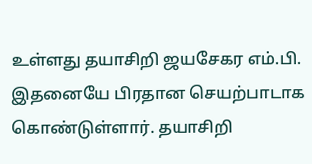உள்ளது தயாசிறி ஜயசேகர எம்.பி. இதனையே பிரதான செயற்பாடாக கொண்டுள்ளார். தயாசிறி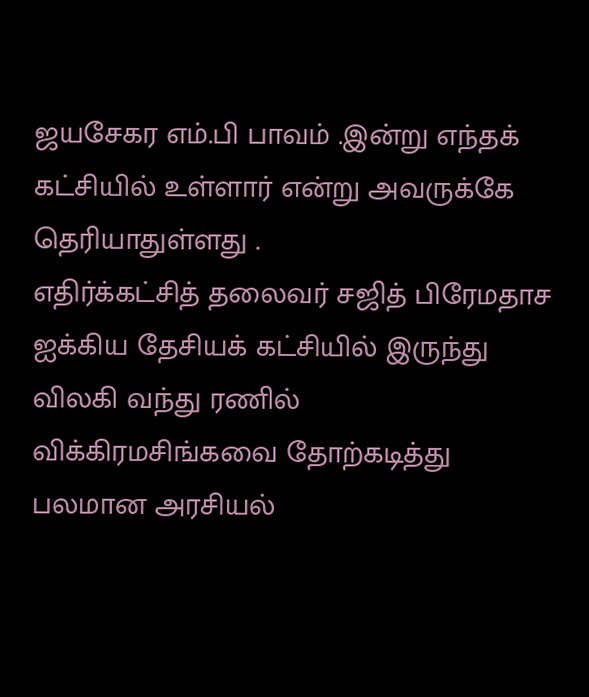ஜயசேகர எம்.பி பாவம் .இன்று எந்தக் கட்சியில் உள்ளார் என்று அவருக்கே தெரியாதுள்ளது .
எதிர்க்கட்சித் தலைவர் சஜித் பிரேமதாச ஐக்கிய தேசியக் கட்சியில் இருந்து விலகி வந்து ரணில் விக்கிரமசிங்கவை தோற்கடித்து பலமான அரசியல்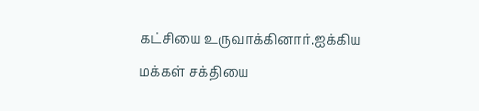கட்சியை உருவாக்கினார்.ஐக்கிய மக்கள் சக்தியை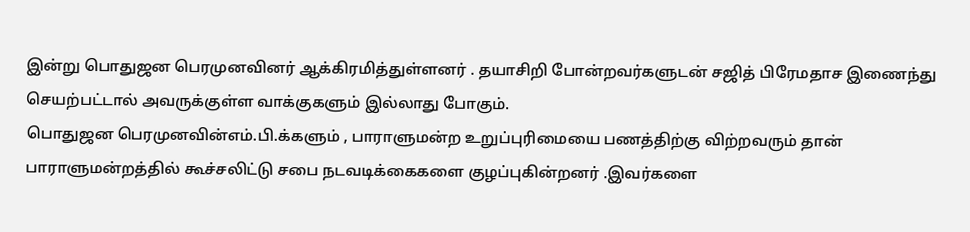இன்று பொதுஜன பெரமுனவினர் ஆக்கிரமித்துள்ளனர் . தயாசிறி போன்றவர்களுடன் சஜித் பிரேமதாச இணைந்து செயற்பட்டால் அவருக்குள்ள வாக்குகளும் இல்லாது போகும்.
பொதுஜன பெரமுனவின்எம்.பி.க்களும் , பாராளுமன்ற உறுப்புரிமையை பணத்திற்கு விற்றவரும் தான் பாராளுமன்றத்தில் கூச்சலிட்டு சபை நடவடிக்கைகளை குழப்புகின்றனர் .இவர்களை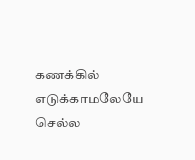கணக்கில் எடுக்காமலேயே செல்ல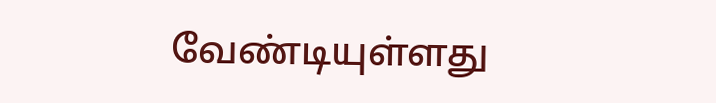வேண்டியுள்ளது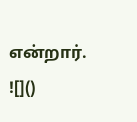என்றார்.
![]()